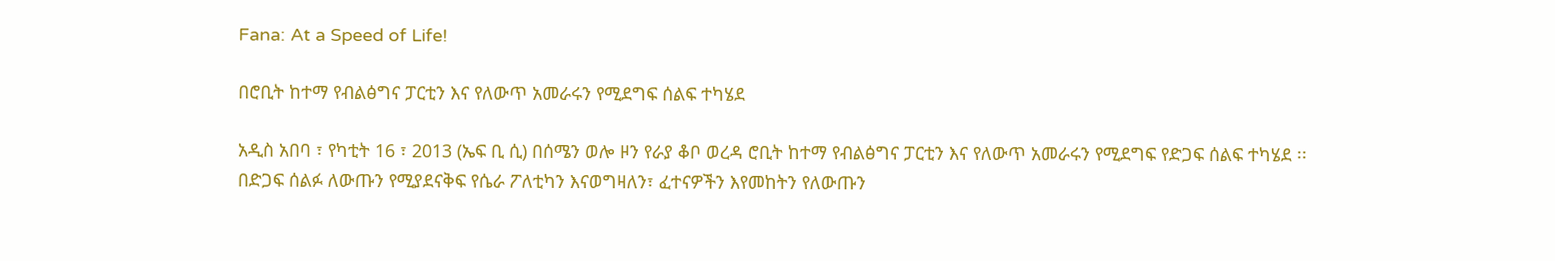Fana: At a Speed of Life!

በሮቢት ከተማ የብልፅግና ፓርቲን እና የለውጥ አመራሩን የሚደግፍ ሰልፍ ተካሄደ

አዲስ አበባ ፣ የካቲት 16 ፣ 2013 (ኤፍ ቢ ሲ) በሰሜን ወሎ ዞን የራያ ቆቦ ወረዳ ሮቢት ከተማ የብልፅግና ፓርቲን እና የለውጥ አመራሩን የሚደግፍ የድጋፍ ሰልፍ ተካሄደ ፡፡
በድጋፍ ሰልፉ ለውጡን የሚያደናቅፍ የሴራ ፖለቲካን እናወግዛለን፣ ፈተናዎችን እየመከትን የለውጡን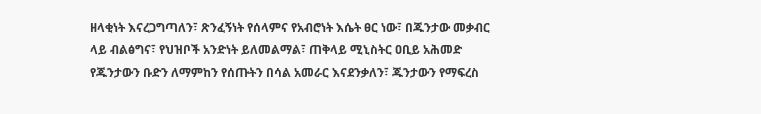ዘላቂነት እናረጋግጣለን፣ ጽንፈኝነት የሰላምና የአብሮነት እሴት ፀር ነው፣ በጁንታው መቃብር ላይ ብልፅግና፣ የህዝቦች አንድነት ይለመልማል፣ ጠቅላይ ሚኒስትር ዐቢይ አሕመድ የጁንታውን ቡድን ለማምከን የሰጡትን በሳል አመራር እናደንቃለን፣ ጁንታውን የማፍረስ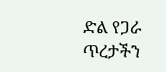ድል የጋራ ጥረታችን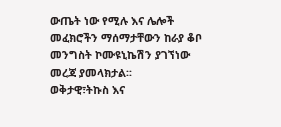ውጤት ነው የሚሉ እና ሌሎች መፈክሮችን ማሰማታቸውን ከራያ ቆቦ መንግስት ኮሙዩኒኬሽን ያገኘነው መረጃ ያመላክታል፡፡
ወቅታዊ፣ትኩስ እና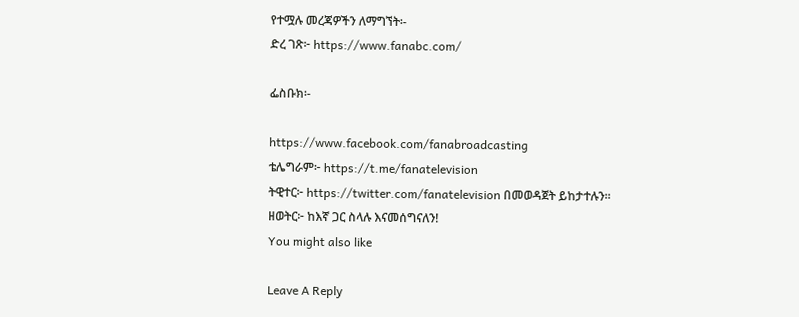የተሟሉ መረጃዎችን ለማግኘት፡-
ድረ ገጽ፦ https://www.fanabc.com/

ፌስቡክ፡-

https://www.facebook.com/fanabroadcasting
ቴሌግራም፦ https://t.me/fanatelevision
ትዊተር፦ https://twitter.com/fanatelevision በመወዳጀት ይከታተሉን፡፡
ዘወትር፦ ከእኛ ጋር ስላሉ እናመሰግናለን!
You might also like

Leave A Reply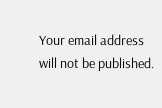Your email address will not be published.